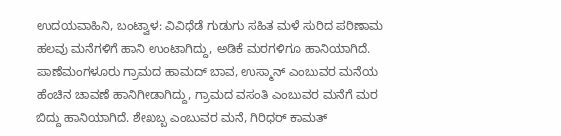ಉದಯವಾಹಿನಿ, ಬಂಟ್ವಾಳ: ವಿವಿಧೆಡೆ ಗುಡುಗು ಸಹಿತ ಮಳೆ ಸುರಿದ ಪರಿಣಾಮ ಹಲವು ಮನೆಗಳಿಗೆ ಹಾನಿ ಉಂಟಾಗಿದ್ದು, ಅಡಿಕೆ ಮರಗಳಿಗೂ ಹಾನಿಯಾಗಿದೆ.
ಪಾಣೆಮಂಗಳೂರು ಗ್ರಾಮದ ಹಾಮದ್ ಬಾವ, ಉಸ್ಮಾನ್ ಎಂಬುವರ ಮನೆಯ ಹೆಂಚಿನ ಚಾವಣೆ ಹಾನಿಗೀಡಾಗಿದ್ದು, ಗ್ರಾಮದ ವಸಂತಿ ಎಂಬುವರ ಮನೆಗೆ ಮರ ಬಿದ್ದು ಹಾನಿಯಾಗಿದೆ. ಶೇಖಬ್ಬ ಎಂಬುವರ ಮನೆ, ಗಿರಿಧರ್ ಕಾಮತ್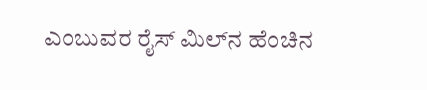ಎಂಬುವರ ರೈಸ್ ಮಿಲ್‌ನ ಹೆಂಚಿನ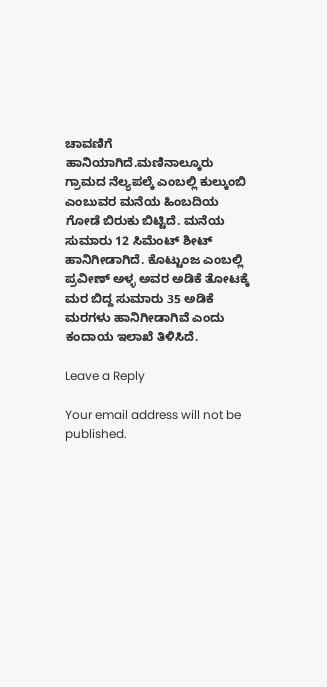ಚಾವಣಿಗೆ ಹಾನಿಯಾಗಿದೆ.ಮಣಿನಾಲ್ಕೂರು ಗ್ರಾಮದ ನೆಲ್ಯಪಲ್ಕೆ ಎಂಬಲ್ಲಿ ಕುಲ್ಕುಂಬಿ ಎಂಬುವರ ಮನೆಯ ಹಿಂಬದಿಯ ಗೋಡೆ ಬಿರುಕು ಬಿಟ್ಟಿದೆ. ಮನೆಯ ಸುಮಾರು 12 ಸಿಮೆಂಟ್ ಶೀಟ್ ಹಾನಿಗೀಡಾಗಿದೆ. ಕೊಟ್ಟುಂಜ ಎಂಬಲ್ಲಿ ಪ್ರವೀಣ್ ಅಳ್ಳ ಅವರ ಅಡಿಕೆ ತೋಟಕ್ಕೆ ಮರ ಬಿದ್ದ ಸುಮಾರು 35 ಅಡಿಕೆ ಮರಗಳು ಹಾನಿಗೀಡಾಗಿವೆ ಎಂದು ಕಂದಾಯ ಇಲಾಖೆ ತಿಳಿಸಿದೆ.

Leave a Reply

Your email address will not be published.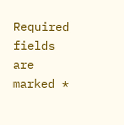Required fields are marked *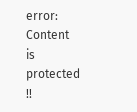error: Content is protected !!